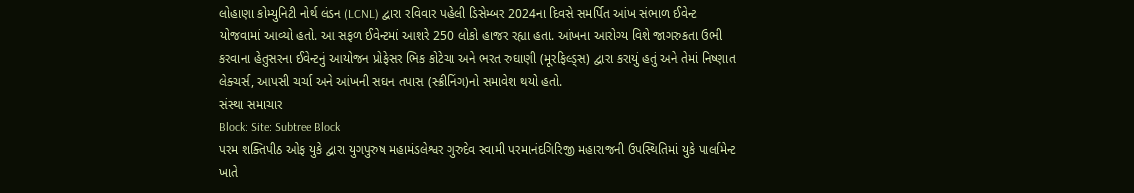લોહાણા કોમ્યુનિટી નોર્થ લંડન (LCNL) દ્વારા રવિવાર પહેલી ડિસેમ્બર 2024ના દિવસે સમર્પિત આંખ સંભાળ ઈવેન્ટ યોજવામાં આવ્યો હતો. આ સફળ ઈવેન્ટમાં આશરે 250 લોકો હાજર રહ્યા હતા. આંખના આરોગ્ય વિશે જાગરુકતા ઉભી કરવાના હેતુસરના ઈવેન્ટનું આયોજન પ્રોફેસર ભિક કોટેચા અને ભરત રુઘાણી (મૂરફિલ્ડ્સ) દ્વારા કરાયું હતું અને તેમાં નિષ્ણાત લેક્ચર્સ, આપસી ચર્ચા અને આંખની સઘન તપાસ (સ્ક્રીનિંગ)નો સમાવેશ થયો હતો.
સંસ્થા સમાચાર
Block: Site: Subtree Block
પરમ શક્તિપીઠ ઓફ યુકે દ્વારા યુગપુરુષ મહામંડલેશ્વર ગુરુદેવ સ્વામી પરમાનંદગિરિજી મહારાજની ઉપસ્થિતિમાં યુકે પાર્લામેન્ટ ખાતે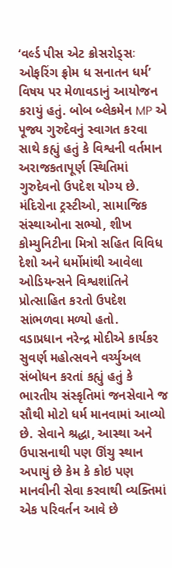‘વર્લ્ડ પીસ એટ ક્રોસરોડ્સઃ ઓફરિંગ ફ્રોમ ધ સનાતન ધર્મ’ વિષય પર મેળાવડાનું આયોજન કરાયું હતું. બોબ બ્લેકમેન MP એ પૂજ્ય ગુરુદેવનું સ્વાગત કરવા સાથે કહ્યું હતું કે વિશ્વની વર્તમાન અરાજકતાપૂર્ણ સ્થિતિમાં ગુરુદેવનો ઉપદેશ યોગ્ય છે. મંદિરોના ટ્રસ્ટીઓ, સામાજિક સંસ્થાઓના સભ્યો, શીખ કોમ્યુનિટીના મિત્રો સહિત વિવિધ દેશો અને ધર્મોમાંથી આવેલા ઓડિયન્સને વિશ્વશાંતિને પ્રોત્સાહિત કરતો ઉપદેશ સાંભળવા મળ્યો હતો.
વડાપ્રધાન નરેન્દ્ર મોદીએ કાર્યકર સુવર્ણ મહોત્સવને વર્ચ્યુઅલ સંબોધન કરતાં કહ્યું હતું કે ભારતીય સંસ્કૃતિમાં જનસેવાને જ સૌથી મોટો ધર્મ માનવામાં આવ્યો છે. સેવાને શ્રદ્ધા, આસ્થા અને ઉપાસનાથી પણ ઊંચુ સ્થાન અપાયું છે કેમ કે કોઇ પણ માનવીની સેવા કરવાથી વ્યક્તિમાં એક પરિવર્તન આવે છે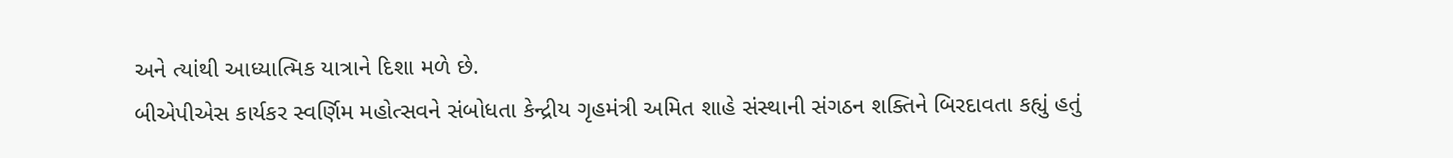અને ત્યાંથી આધ્યાત્મિક યાત્રાને દિશા મળે છે.
બીએપીએસ કાર્યકર સ્વર્ણિમ મહોત્સવને સંબોધતા કેન્દ્રીય ગૃહમંત્રી અમિત શાહે સંસ્થાની સંગઠન શક્તિને બિરદાવતા કહ્યું હતું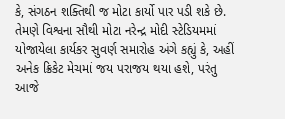કે, સંગઠન શક્તિથી જ મોટા કાર્યો પાર પડી શકે છે. તેમણે વિશ્વના સૌથી મોટા નરેન્દ્ર મોદી સ્ટેડિયમમાં યોજાયેલા કાર્યકર સુવર્ણ સમારોહ અંગે કહ્યું કે, અહીં અનેક ક્રિકેટ મેચમાં જય પરાજય થયા હશે, પરંતુ આજે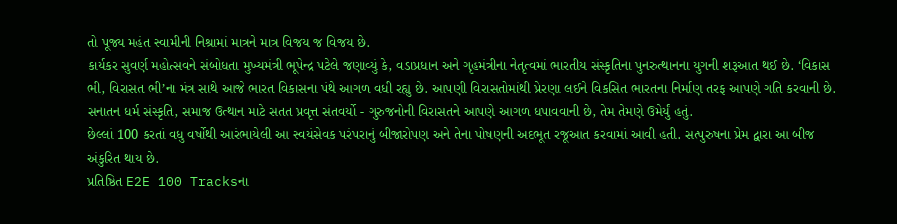તો પૂજ્ય મહંત સ્વામીની નિશ્રામાં માત્રને માત્ર વિજય જ વિજય છે.
કાર્યકર સુવર્ણ મહોત્સવને સંબોધતા મુખ્યમંત્રી ભૂપેન્દ્ર પટેલે જણાવ્યું કે, વડાપ્રધાન અને ગૃહમંત્રીના નેતૃત્વમાં ભારતીય સંસ્કૃતિના પુનરુત્થાનના યુગની શરૂઆત થઈ છે. ‘વિકાસ ભી, વિરાસત ભી’ના મંત્ર સાથે આજે ભારત વિકાસના પંથે આગળ વધી રહ્યુ છે. આપણી વિરાસતોમાંથી પ્રેરણા લઈને વિકસિત ભારતના નિર્માણ તરફ આપણે ગતિ કરવાની છે. સનાતન ધર્મ સંસ્કૃતિ, સમાજ ઉત્થાન માટે સતત પ્રવૃત્ત સંતવર્યો - ગુરુજનોની વિરાસતને આપણે આગળ ધપાવવાની છે, તેમ તેમણે ઉમેર્યું હતું.
છેલ્લાં 100 કરતાં વધુ વર્ષોથી આરંભાયેલી આ સ્વયંસેવક પરંપરાનું બીજારોપણ અને તેના પોષણની અદભૂત રજૂઆત કરવામાં આવી હતી. સત્પુરુષના પ્રેમ દ્વારા આ બીજ અંકુરિત થાય છે.
પ્રતિષ્ઠિત E2E 100 Tracksના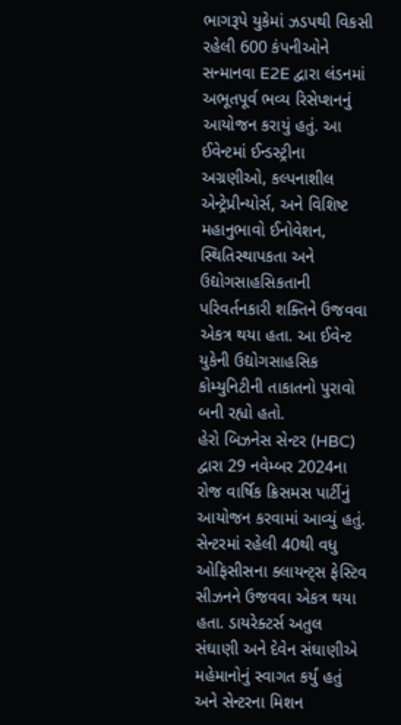ભાગરૂપે યુકેમાં ઝડપથી વિકસી રહેલી 600 કંપનીઓને સન્માનવા E2E દ્વારા લંડનમાં અભૂતપૂર્વ ભવ્ય રિસેપ્શનનું આયોજન કરાયું હતું. આ ઈવેન્ટમાં ઈન્ડસ્ટ્રીના અગ્રણીઓ, કલ્પનાશીલ એન્ટ્રેપ્રીન્યોર્સ, અને વિશિષ્ટ મહાનુભાવો ઈનોવેશન, સ્થિતિસ્થાપકતા અને ઉદ્યોગસાહસિકતાની પરિવર્તનકારી શક્તિને ઉજવવા એકત્ર થયા હતા. આ ઈવેન્ટ યુકેની ઉદ્યોગસાહસિક કોમ્યુનિટીની તાકાતનો પુરાવો બની રહ્યો હતો.
હેરો બિઝનેસ સેન્ટર (HBC) દ્વારા 29 નવેમ્બર 2024ના રોજ વાર્ષિક ક્રિસમસ પાર્ટીનું આયોજન કરવામાં આવ્યું હતું. સેન્ટરમાં રહેલી 40થી વધુ ઓફિસીસના ક્લાયન્ટ્સ ફેસ્ટિવ સીઝનને ઉજવવા એકત્ર થયા હતા. ડાયરેક્ટર્સ અતુલ સંઘાણી અને દેવેન સંઘાણીએ મહેમાનોનું સ્વાગત કર્યું હતું અને સેન્ટરના મિશન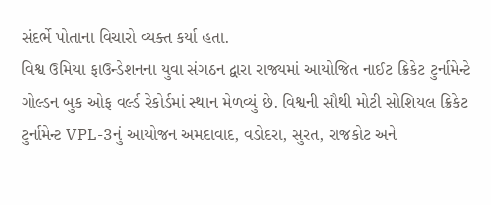સંદર્ભે પોતાના વિચારો વ્યક્ત કર્યા હતા.
વિશ્વ ઉમિયા ફાઉન્ડેશનના યુવા સંગઠન દ્વારા રાજ્યમાં આયોજિત નાઈટ ક્રિકેટ ટુર્નામેન્ટે ગોલ્ડન બુક ઓફ વર્લ્ડ રેકોર્ડમાં સ્થાન મેળવ્યું છે. વિશ્વની સૌથી મોટી સોશિયલ ક્રિકેટ ટુર્નામેન્ટ VPL-3નું આયોજન અમદાવાદ, વડોદરા, સુરત, રાજકોટ અને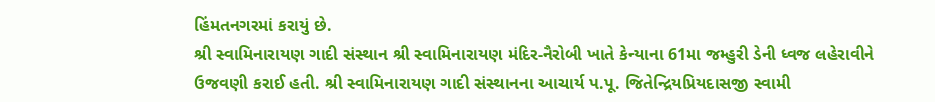હિંમતનગરમાં કરાયું છે.
શ્રી સ્વામિનારાયણ ગાદી સંસ્થાન શ્રી સ્વામિનારાયણ મંદિર-નૈરોબી ખાતે કેન્યાના 61મા જમ્હુરી ડેની ધ્વજ લહેરાવીને ઉજવણી કરાઈ હતી. શ્રી સ્વામિનારાયણ ગાદી સંસ્થાનના આચાર્ય પ.પૂ. જિતેન્દ્રિયપ્રિયદાસજી સ્વામી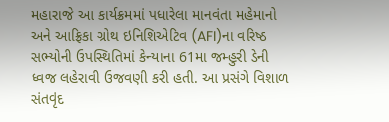મહારાજે આ કાર્યક્રમમાં પધારેલા માનવંતા મહેમાનો અને આફ્રિકા ગ્રોથ ઇનિશિએટિવ (AFI)ના વરિષ્ઠ સભ્યોની ઉપસ્થિતિમાં કેન્યાના 61મા જમ્હુરી ડેની ધ્વજ લહેરાવી ઉજવણી કરી હતી. આ પ્રસંગે વિશાળ સંતવૃંદ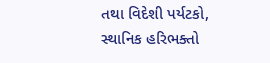તથા વિદેશી પર્યટકો, સ્થાનિક હરિભક્તો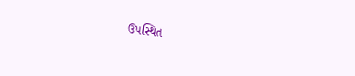ઉપસ્થિત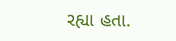રહ્યા હતા.